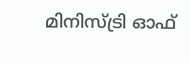മിനിസ്ട്രി ഓഫ്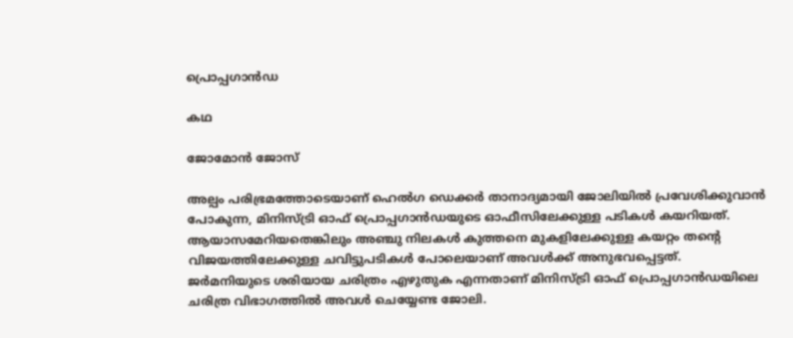പ്രൊപ്പഗാൻഡ

കഥ

ജോമോന്‍ ജോസ്

അല്പം പരിഭ്രമത്തോടെയാണ് ഹെൽഗ ഡെക്കർ താനാദ്യമായി ജോലിയിൽ പ്രവേശിക്കുവാൻ പോകുന്ന, മിനിസ്ട്രി ഓഫ് പ്രൊപ്പഗാൻഡയുടെ ഓഫീസിലേക്കുള്ള പടികൾ കയറിയത്. ആയാസമേറിയതെങ്കിലും അഞ്ചു നിലകൾ കുത്തനെ മുകളിലേക്കുള്ള കയറ്റം തന്റെ വിജയത്തിലേക്കുള്ള ചവിട്ടുപടികൾ പോലെയാണ് അവൾക്ക് അനുഭവപ്പെട്ടത്.
ജർമനിയുടെ ശരിയായ ചരിത്രം എഴുതുക എന്നതാണ് മിനിസ്ട്രി ഓഫ് പ്രൊപ്പഗാൻഡയിലെ ചരിത്ര വിഭാഗത്തിൽ അവൾ ചെയ്യേണ്ട ജോലി.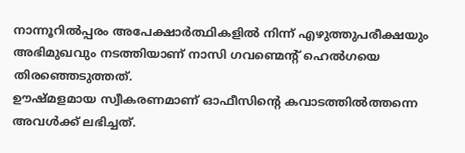നാന്നൂറിൽപ്പരം അപേക്ഷാർത്ഥികളിൽ നിന്ന് എഴുത്തുപരീക്ഷയും അഭിമുഖവും നടത്തിയാണ് നാസി ഗവണ്മെന്റ് ഹെൽഗയെ തിരഞ്ഞെടുത്തത്.
ഊഷ്മളമായ സ്വീകരണമാണ് ഓഫീസിന്റെ കവാടത്തിൽത്തന്നെ അവൾക്ക് ലഭിച്ചത്.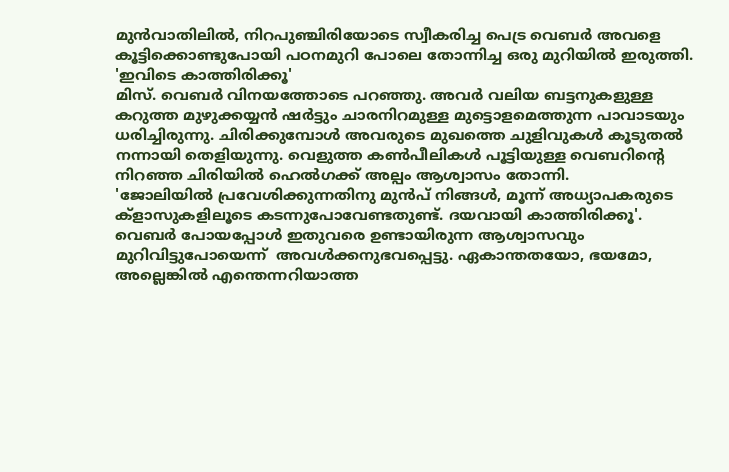മുൻവാതിലിൽ, നിറപുഞ്ചിരിയോടെ സ്വീകരിച്ച പെട്ര വെബർ അവളെ കൂട്ടിക്കൊണ്ടുപോയി പഠനമുറി പോലെ തോന്നിച്ച ഒരു മുറിയിൽ ഇരുത്തി.
'ഇവിടെ കാത്തിരിക്കൂ'
മിസ്. വെബർ വിനയത്തോടെ പറഞ്ഞു. അവർ വലിയ ബട്ടനുകളുള്ള കറുത്ത മുഴുക്കയ്യൻ ഷർട്ടും ചാരനിറമുള്ള മുട്ടൊളമെത്തുന്ന പാവാടയും ധരിച്ചിരുന്നു. ചിരിക്കുമ്പോൾ അവരുടെ മുഖത്തെ ചുളിവുകൾ കൂടുതൽ നന്നായി തെളിയുന്നു. വെളുത്ത കൺപീലികൾ പൂട്ടിയുള്ള വെബറിന്റെ നിറഞ്ഞ ചിരിയിൽ ഹെൽഗക്ക് അല്പം ആശ്വാസം തോന്നി.
'ജോലിയിൽ പ്രവേശിക്കുന്നതിനു മുൻപ് നിങ്ങൾ, മൂന്ന് അധ്യാപകരുടെ ക്ളാസുകളിലൂടെ കടന്നുപോവേണ്ടതുണ്ട്. ദയവായി കാത്തിരിക്കൂ'.
വെബർ പോയപ്പോൾ ഇതുവരെ ഉണ്ടായിരുന്ന ആശ്വാസവും മുറിവിട്ടുപോയെന്ന്  അവൾക്കനുഭവപ്പെട്ടു. ഏകാന്തതയോ, ഭയമോ, അല്ലെങ്കിൽ എന്തെന്നറിയാത്ത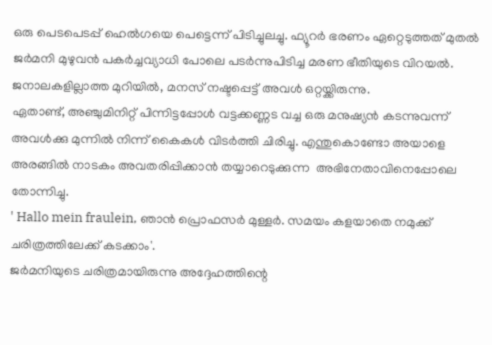ഒരു പെടപെടപ്പ് ഹെൽഗയെ പെട്ടെന്ന് പിടിച്ചുലച്ചു. ഫ്യൂറർ ഭരണം ഏറ്റെടുത്തത് മുതൽ ജർമനി മുഴുവൻ പകർച്ചവ്യാധി പോലെ പടർന്നുപിടിച്ച മരണ ഭീതിയുടെ വിറയൽ. ജനാലകളില്ലാത്ത മുറിയിൽ, മനസ് നഷ്ടപ്പെട്ട് അവൾ ഒറ്റയ്ക്കിരുന്നു.
ഏതാണ്ട്, അഞ്ചുമിനിറ്റ് പിന്നിട്ടപ്പോൾ വട്ടക്കണ്ണട വച്ച ഒരു മനുഷ്യൻ കടന്നുവന്ന് അവൾക്കു മുന്നിൽ നിന്ന് കൈകൾ വിടർത്തി ചിരിച്ചു. എന്തുകൊണ്ടോ അയാളെ അരങ്ങിൽ നാടകം അവതരിപ്പിക്കാൻ തയ്യാറെടുക്കുന്ന  അഭിനേതാവിനെപ്പോലെ തോന്നിച്ചു.
' Hallo mein fraulein, ഞാൻ പ്രൊഫസർ മുള്ളർ. സമയം കളയാതെ നമുക്ക് ചരിത്രത്തിലേക്ക് കടക്കാം'.
ജർമനിയുടെ ചരിത്രമായിരുന്നു അദ്ദേഹത്തിന്റെ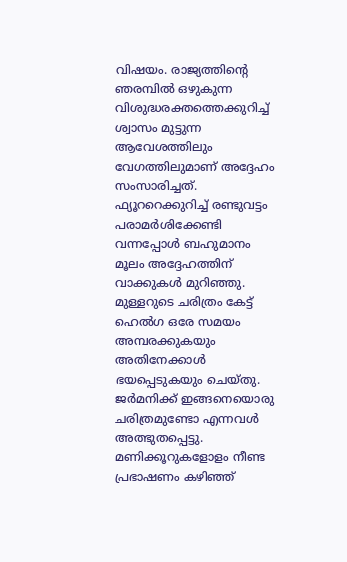വിഷയം. രാജ്യത്തിന്റെ ഞരമ്പിൽ ഒഴുകുന്ന വിശുദ്ധരക്തത്തെക്കുറിച്ച് ശ്വാസം മുട്ടുന്ന ആവേശത്തിലും വേഗത്തിലുമാണ് അദ്ദേഹം സംസാരിച്ചത്. ഫ്യൂററെക്കുറിച്ച് രണ്ടുവട്ടം പരാമർശിക്കേണ്ടി വന്നപ്പോൾ ബഹുമാനം മൂലം അദ്ദേഹത്തിന് വാക്കുകൾ മുറിഞ്ഞു. മുള്ളറുടെ ചരിത്രം കേട്ട് ഹെൽഗ ഒരേ സമയം അമ്പരക്കുകയും അതിനേക്കാൾ ഭയപ്പെടുകയും ചെയ്തു. ജർമനിക്ക് ഇങ്ങനെയൊരു ചരിത്രമുണ്ടോ എന്നവൾ അത്ഭുതപ്പെട്ടു.
മണിക്കൂറുകളോളം നീണ്ട പ്രഭാഷണം കഴിഞ്ഞ്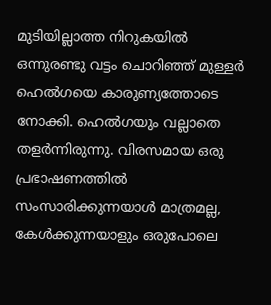മുടിയില്ലാത്ത നിറുകയിൽ ഒന്നുരണ്ടു വട്ടം ചൊറിഞ്ഞ് മുള്ളർ ഹെൽഗയെ കാരുണ്യത്തോടെ നോക്കി. ഹെൽഗയും വല്ലാതെ തളർന്നിരുന്നു. വിരസമായ ഒരു പ്രഭാഷണത്തിൽ സംസാരിക്കുന്നയാൾ മാത്രമല്ല, കേൾക്കുന്നയാളും ഒരുപോലെ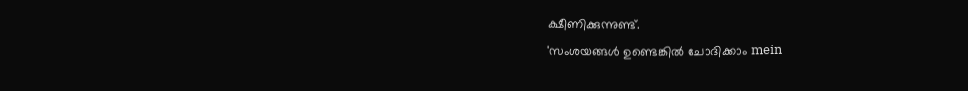ക്ഷീണിക്കുന്നുണ്ട്.
'സംശയങ്ങൾ ഉണ്ടെങ്കിൽ ചോദിക്കാം mein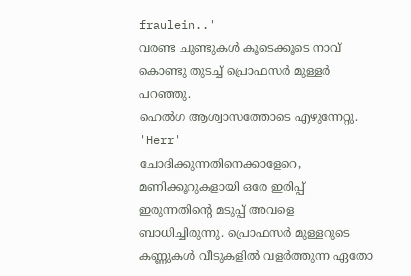fraulein..'
വരണ്ട ചുണ്ടുകൾ കൂടെക്കൂടെ നാവ് കൊണ്ടു തുടച്ച് പ്രൊഫസർ മുള്ളർ പറഞ്ഞു.
ഹെൽഗ ആശ്വാസത്തോടെ എഴുന്നേറ്റു.
'Herr'
ചോദിക്കുന്നതിനെക്കാളേറെ, മണിക്കൂറുകളായി ഒരേ ഇരിപ്പ് ഇരുന്നതിന്റെ മടുപ്പ് അവളെ ബാധിച്ചിരുന്നു. പ്രൊഫസർ മുള്ളറുടെ കണ്ണുകൾ വീടുകളിൽ വളർത്തുന്ന ഏതോ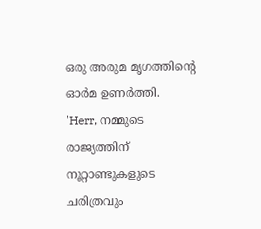ഒരു അരുമ മൃഗത്തിന്റെ ഓർമ ഉണർത്തി.
'Herr, നമ്മുടെ രാജ്യത്തിന് നൂറ്റാണ്ടുകളുടെ ചരിത്രവും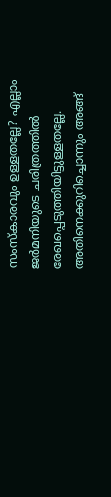സംസ്കാരവും ഉള്ളതല്ലേ? എല്ലാം ജർമനിയുടെ ചരിത്രത്തിൽ രേഖപ്പെടുത്തിയിട്ടുള്ളതല്ലേ.  അതിനെക്കുറിച്ചൊന്നും അങ്ങ്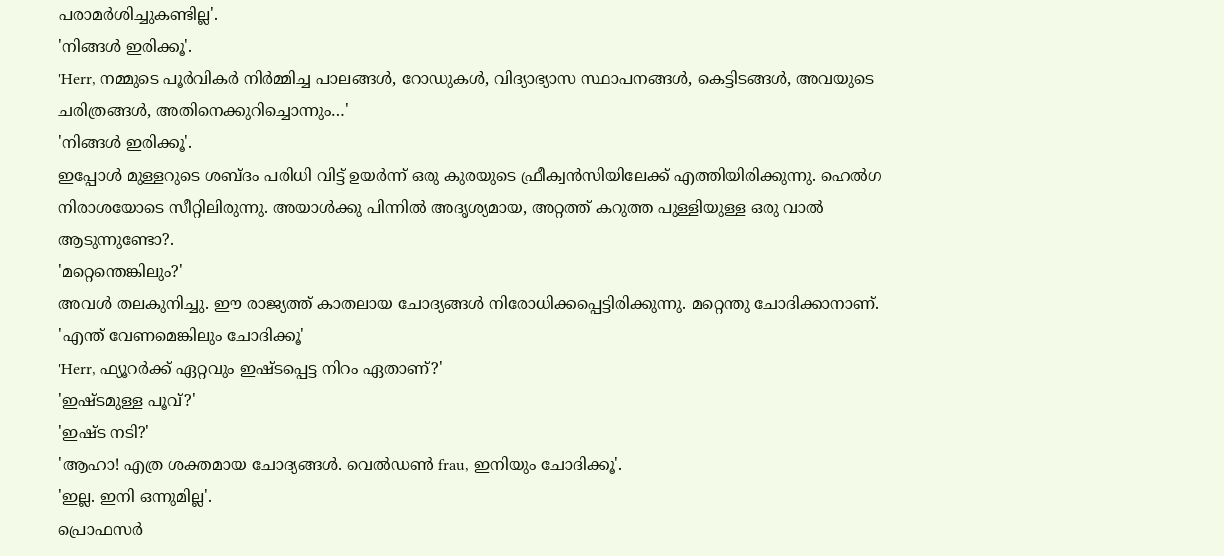പരാമർശിച്ചുകണ്ടില്ല'.
'നിങ്ങൾ ഇരിക്കൂ'.
'Herr, നമ്മുടെ പൂർവികർ നിർമ്മിച്ച പാലങ്ങൾ, റോഡുകൾ, വിദ്യാഭ്യാസ സ്ഥാപനങ്ങൾ, കെട്ടിടങ്ങൾ, അവയുടെ ചരിത്രങ്ങൾ, അതിനെക്കുറിച്ചൊന്നും…'
'നിങ്ങൾ ഇരിക്കൂ'.
ഇപ്പോൾ മുള്ളറുടെ ശബ്ദം പരിധി വിട്ട് ഉയർന്ന് ഒരു കുരയുടെ ഫ്രീക്വൻസിയിലേക്ക് എത്തിയിരിക്കുന്നു. ഹെൽഗ നിരാശയോടെ സീറ്റിലിരുന്നു. അയാൾക്കു പിന്നിൽ അദൃശ്യമായ, അറ്റത്ത് കറുത്ത പുള്ളിയുള്ള ഒരു വാൽ ആടുന്നുണ്ടോ?.
'മറ്റെന്തെങ്കിലും?'
അവൾ തലകുനിച്ചു. ഈ രാജ്യത്ത് കാതലായ ചോദ്യങ്ങൾ നിരോധിക്കപ്പെട്ടിരിക്കുന്നു. മറ്റെന്തു ചോദിക്കാനാണ്.
'എന്ത് വേണമെങ്കിലും ചോദിക്കൂ'
'Herr, ഫ്യൂറർക്ക് ഏറ്റവും ഇഷ്ടപ്പെട്ട നിറം ഏതാണ്?'
'ഇഷ്ടമുള്ള പൂവ്?'
'ഇഷ്ട നടി?'
'ആഹാ! എത്ര ശക്തമായ ചോദ്യങ്ങൾ. വെൽഡൺ frau, ഇനിയും ചോദിക്കൂ'.
'ഇല്ല. ഇനി ഒന്നുമില്ല'.
പ്രൊഫസർ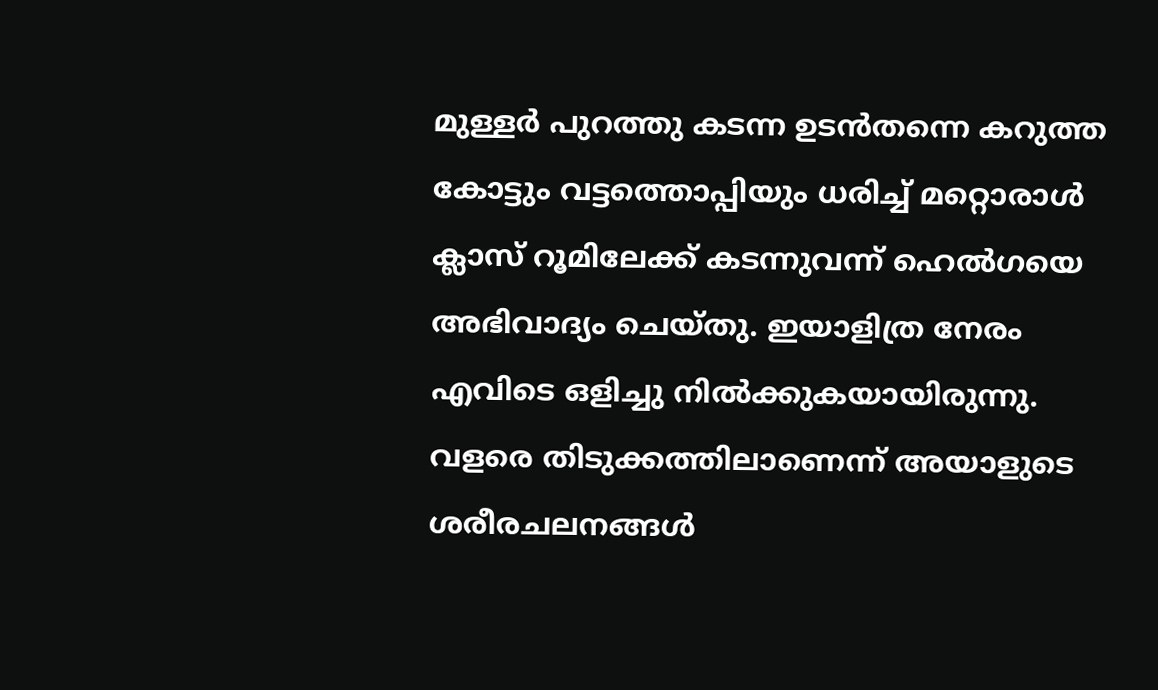മുള്ളർ പുറത്തു കടന്ന ഉടൻതന്നെ കറുത്ത കോട്ടും വട്ടത്തൊപ്പിയും ധരിച്ച് മറ്റൊരാൾ ക്ലാസ് റൂമിലേക്ക് കടന്നുവന്ന് ഹെൽഗയെ അഭിവാദ്യം ചെയ്തു. ഇയാളിത്ര നേരം എവിടെ ഒളിച്ചു നിൽക്കുകയായിരുന്നു. വളരെ തിടുക്കത്തിലാണെന്ന് അയാളുടെ ശരീരചലനങ്ങൾ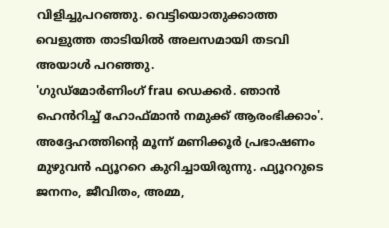വിളിച്ചുപറഞ്ഞു. വെട്ടിയൊതുക്കാത്ത വെളുത്ത താടിയിൽ അലസമായി തടവി അയാൾ പറഞ്ഞു.
'ഗുഡ്മോർണിംഗ് frau ഡെക്കർ. ഞാൻ ഹെൻറിച്ച് ഹോഫ്മാൻ നമുക്ക് ആരംഭിക്കാം'.
അദ്ദേഹത്തിന്റെ മൂന്ന് മണിക്കൂർ പ്രഭാഷണം മുഴുവൻ ഫ്യൂററെ കുറിച്ചായിരുന്നു. ഫ്യൂററുടെ ജനനം, ജീവിതം, അമ്മ,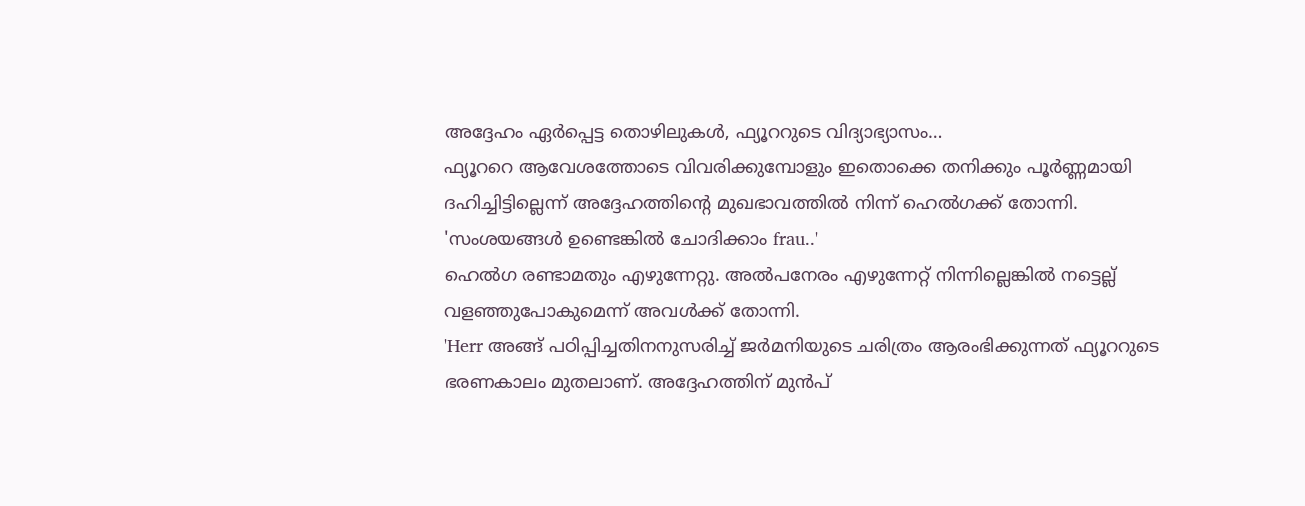അദ്ദേഹം ഏർപ്പെട്ട തൊഴിലുകൾ, ഫ്യൂററുടെ വിദ്യാഭ്യാസം…
ഫ്യൂററെ ആവേശത്തോടെ വിവരിക്കുമ്പോളും ഇതൊക്കെ തനിക്കും പൂർണ്ണമായി ദഹിച്ചിട്ടില്ലെന്ന് അദ്ദേഹത്തിന്റെ മുഖഭാവത്തിൽ നിന്ന് ഹെൽഗക്ക് തോന്നി.
'സംശയങ്ങൾ ഉണ്ടെങ്കിൽ ചോദിക്കാം frau..'
ഹെൽഗ രണ്ടാമതും എഴുന്നേറ്റു. അൽപനേരം എഴുന്നേറ്റ് നിന്നില്ലെങ്കിൽ നട്ടെല്ല് വളഞ്ഞുപോകുമെന്ന് അവൾക്ക് തോന്നി.
'Herr അങ്ങ് പഠിപ്പിച്ചതിനനുസരിച്ച് ജർമനിയുടെ ചരിത്രം ആരംഭിക്കുന്നത് ഫ്യൂററുടെ ഭരണകാലം മുതലാണ്. അദ്ദേഹത്തിന് മുൻപ്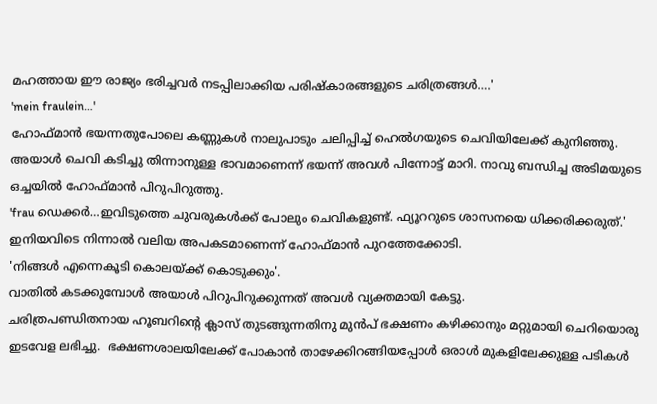മഹത്തായ ഈ രാജ്യം ഭരിച്ചവർ നടപ്പിലാക്കിയ പരിഷ്കാരങ്ങളുടെ ചരിത്രങ്ങൾ….'
'mein fraulein…'
ഹോഫ്മാൻ ഭയന്നതുപോലെ കണ്ണുകൾ നാലുപാടും ചലിപ്പിച്ച് ഹെൽഗയുടെ ചെവിയിലേക്ക് കുനിഞ്ഞു. അയാൾ ചെവി കടിച്ചു തിന്നാനുള്ള ഭാവമാണെന്ന് ഭയന്ന് അവൾ പിന്നോട്ട് മാറി. നാവു ബന്ധിച്ച അടിമയുടെ ഒച്ചയിൽ ഹോഫ്മാൻ പിറുപിറുത്തു.
'frau ഡെക്കർ…ഇവിടുത്തെ ചുവരുകൾക്ക് പോലും ചെവികളുണ്ട്. ഫ്യൂററുടെ ശാസനയെ ധിക്കരിക്കരുത്.'
ഇനിയവിടെ നിന്നാൽ വലിയ അപകടമാണെന്ന് ഹോഫ്മാൻ പുറത്തേക്കോടി.
'നിങ്ങൾ എന്നെകൂടി കൊലയ്ക്ക് കൊടുക്കും'.
വാതിൽ കടക്കുമ്പോൾ അയാൾ പിറുപിറുക്കുന്നത് അവൾ വ്യക്തമായി കേട്ടു.
ചരിത്രപണ്ഡിതനായ ഹൂബറിന്റെ ക്ലാസ് തുടങ്ങുന്നതിനു മുൻപ് ഭക്ഷണം കഴിക്കാനും മറ്റുമായി ചെറിയൊരു ഇടവേള ലഭിച്ചു.  ഭക്ഷണശാലയിലേക്ക് പോകാൻ താഴേക്കിറങ്ങിയപ്പോൾ ഒരാൾ മുകളിലേക്കുള്ള പടികൾ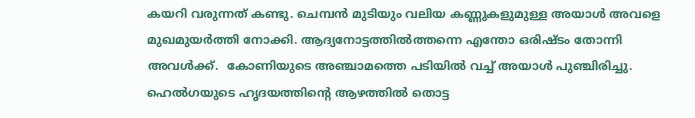കയറി വരുന്നത് കണ്ടു. ചെമ്പൻ മുടിയും വലിയ കണ്ണുകളുമുള്ള അയാൾ അവളെ മുഖമുയർത്തി നോക്കി. ആദ്യനോട്ടത്തിൽത്തന്നെ എന്തോ ഒരിഷ്ടം തോന്നി അവൾക്ക്.  കോണിയുടെ അഞ്ചാമത്തെ പടിയിൽ വച്ച് അയാൾ പുഞ്ചിരിച്ചു. ഹെൽഗയുടെ ഹൃദയത്തിന്റെ ആഴത്തിൽ തൊട്ട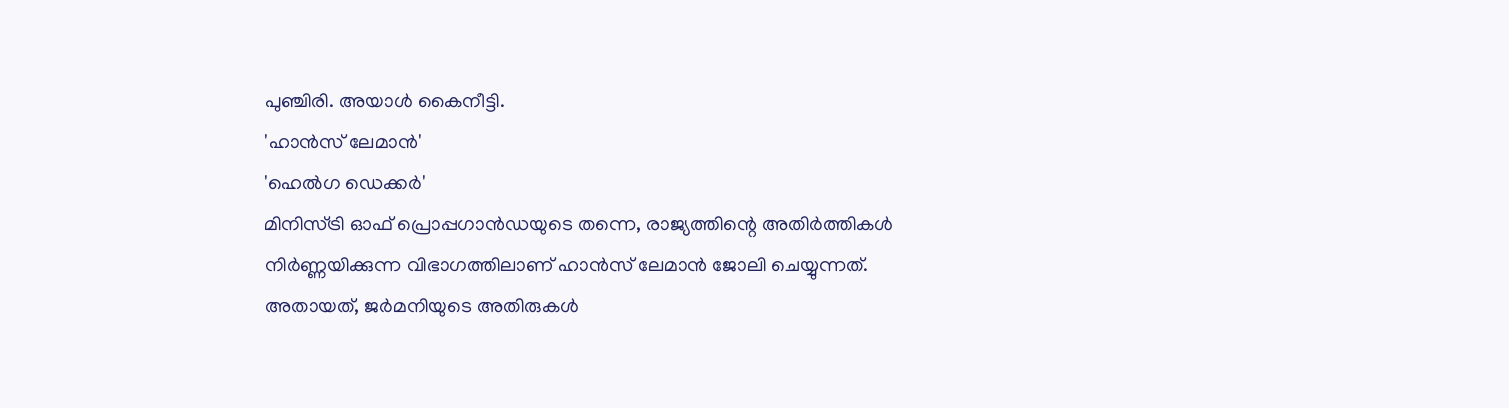പുഞ്ചിരി. അയാൾ കൈനീട്ടി.
'ഹാൻസ് ലേമാൻ'
'ഹെൽഗ ഡെക്കർ'
മിനിസ്ട്രി ഓഫ് പ്രൊപ്പഗാൻഡയുടെ തന്നെ, രാജ്യത്തിന്റെ അതിർത്തികൾ നിർണ്ണയിക്കുന്ന വിഭാഗത്തിലാണ് ഹാൻസ് ലേമാൻ ജോലി ചെയ്യുന്നത്. അതായത്, ജർമനിയുടെ അതിരുകൾ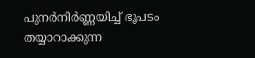പുനർനിർണ്ണയിച്ച് ഭൂപടം തയ്യാറാക്കുന്ന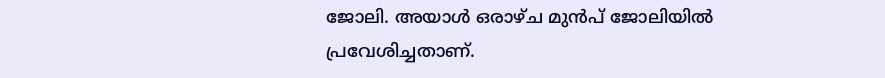ജോലി. അയാൾ ഒരാഴ്ച മുൻപ് ജോലിയിൽ പ്രവേശിച്ചതാണ്.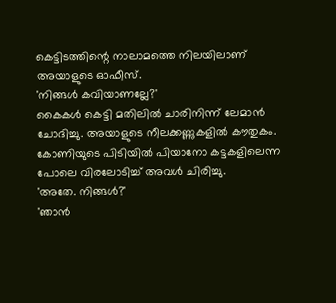കെട്ടിടത്തിന്റെ നാലാമത്തെ നിലയിലാണ് അയാളുടെ ഓഫീസ്.
'നിങ്ങൾ കവിയാണല്ലേ?'
കൈകൾ കെട്ടി മതിലിൽ ചാരിനിന്ന് ലേമാൻ ചോദിച്ചു. അയാളുടെ നീലക്കണ്ണുകളിൽ കൗതുകം. കോണിയുടെ പിടിയിൽ പിയാനോ കട്ടകളിലെന്ന പോലെ വിരലോടിച്ച് അവൾ ചിരിച്ചു.
'അതേ. നിങ്ങൾ?'
'ഞാൻ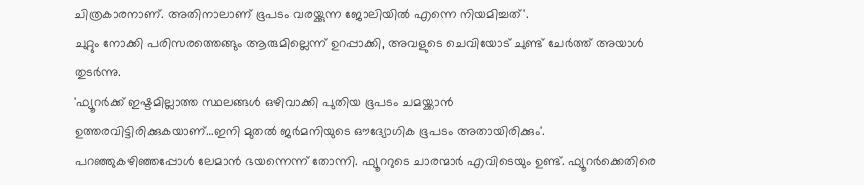ചിത്രകാരനാണ്. അതിനാലാണ് ഭൂപടം വരയ്ക്കുന്ന ജോലിയിൽ എന്നെ നിയമിച്ചത്'.
ചുറ്റും നോക്കി പരിസരത്തെങ്ങും ആരുമില്ലെന്ന് ഉറപ്പാക്കി, അവളുടെ ചെവിയോട് ചുണ്ട് ചേർത്ത് അയാൾ തുടർന്നു.
'ഫ്യൂറർക്ക് ഇഷ്ടമില്ലാത്ത സ്ഥലങ്ങൾ ഒഴിവാക്കി പുതിയ ഭൂപടം ചമയ്ക്കാൻ
ഉത്തരവിട്ടിരിക്കുകയാണ്…ഇനി മുതൽ ജർമനിയുടെ ഔദ്യോഗിക ഭൂപടം അതായിരിക്കും'.
പറഞ്ഞുകഴിഞ്ഞപ്പോൾ ലേമാൻ ഭയന്നെന്ന് തോന്നി. ഫ്യൂററുടെ ചാരന്മാർ എവിടെയും ഉണ്ട്. ഫ്യൂറർക്കെതിരെ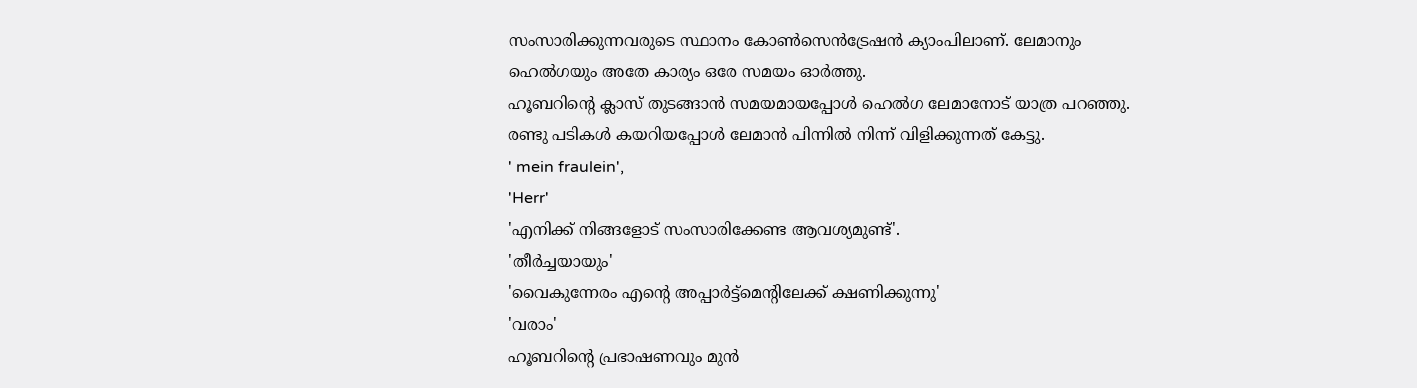സംസാരിക്കുന്നവരുടെ സ്ഥാനം കോൺസെൻട്രേഷൻ ക്യാംപിലാണ്. ലേമാനും ഹെൽഗയും അതേ കാര്യം ഒരേ സമയം ഓർത്തു.
ഹൂബറിന്റെ ക്ലാസ് തുടങ്ങാൻ സമയമായപ്പോൾ ഹെൽഗ ലേമാനോട് യാത്ര പറഞ്ഞു. രണ്ടു പടികൾ കയറിയപ്പോൾ ലേമാൻ പിന്നിൽ നിന്ന് വിളിക്കുന്നത് കേട്ടു.
' mein fraulein',
'Herr'
'എനിക്ക് നിങ്ങളോട് സംസാരിക്കേണ്ട ആവശ്യമുണ്ട്'.
'തീർച്ചയായും'
'വൈകുന്നേരം എന്റെ അപ്പാർട്ട്മെന്റിലേക്ക് ക്ഷണിക്കുന്നു'
'വരാം'
ഹൂബറിന്റെ പ്രഭാഷണവും മുൻ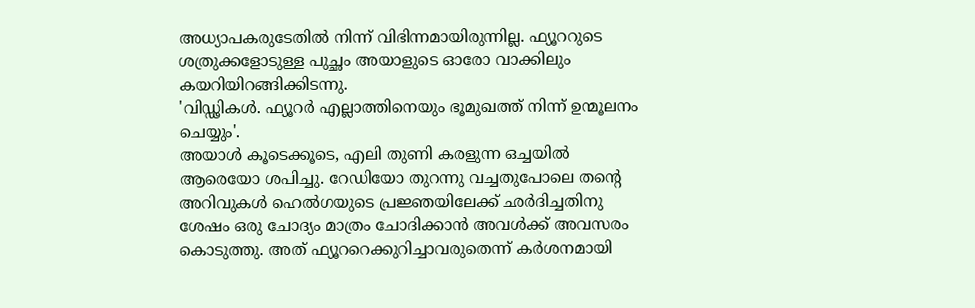അധ്യാപകരുടേതിൽ നിന്ന് വിഭിന്നമായിരുന്നില്ല. ഫ്യൂററുടെ ശത്രുക്കളോടുള്ള പുച്ഛം അയാളുടെ ഓരോ വാക്കിലും കയറിയിറങ്ങിക്കിടന്നു.
'വിഡ്ഢികൾ. ഫ്യൂറർ എല്ലാത്തിനെയും ഭൂമുഖത്ത് നിന്ന് ഉന്മൂലനം ചെയ്യും'.
അയാൾ കൂടെക്കൂടെ, എലി തുണി കരളുന്ന ഒച്ചയിൽ ആരെയോ ശപിച്ചു. റേഡിയോ തുറന്നു വച്ചതുപോലെ തന്റെ അറിവുകൾ ഹെൽഗയുടെ പ്രജ്ഞയിലേക്ക് ഛർദിച്ചതിനു ശേഷം ഒരു ചോദ്യം മാത്രം ചോദിക്കാൻ അവൾക്ക് അവസരം കൊടുത്തു. അത് ഫ്യൂററെക്കുറിച്ചാവരുതെന്ന് കർശനമായി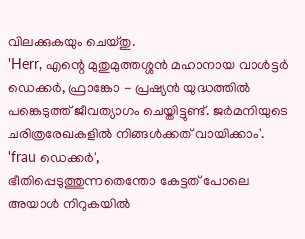വിലക്കുകയും ചെയ്തു.
'Herr, എന്റെ മുതുമുത്തശ്ശൻ മഹാനായ വാൾട്ടർ ഡെക്കർ, ഫ്രാങ്കോ - പ്രഷ്യൻ യുദ്ധത്തിൽ പങ്കെടുത്ത് ജീവത്യാഗം ചെയ്തിട്ടുണ്ട്. ജർമനിയുടെ ചരിത്രരേഖകളിൽ നിങ്ങൾക്കത് വായിക്കാം'.
'frau ഡെക്കർ',
ഭീതിപ്പെടുത്തുന്നതെന്തോ കേട്ടത് പോലെ അയാൾ നിറുകയിൽ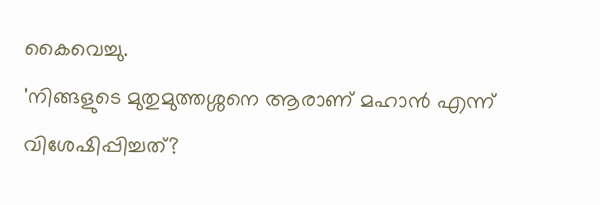കൈവെച്ചു.
'നിങ്ങളുടെ മുതുമുത്തശ്ശനെ ആരാണ് മഹാൻ എന്ന് വിശേഷിപ്പിച്ചത്?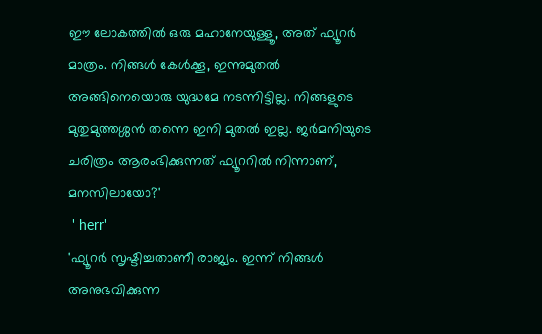ഈ ലോകത്തിൽ ഒരു മഹാനേയുള്ളൂ, അത് ഫ്യൂറർ മാത്രം. നിങ്ങൾ കേൾക്കൂ, ഇന്നുമുതൽ അങ്ങിനെയൊരു യുദ്ധമേ നടന്നിട്ടില്ല. നിങ്ങളുടെ മുതുമുത്തശ്ശൻ തന്നെ ഇനി മുതൽ ഇല്ല. ജർമനിയുടെ ചരിത്രം ആരംഭിക്കുന്നത് ഫ്യൂററിൽ നിന്നാണ്, മനസിലായോ?'
 ' herr'
'ഫ്യൂറർ സൃഷ്ടിച്ചതാണീ രാജ്യം. ഇന്ന് നിങ്ങൾ അനുഭവിക്കുന്ന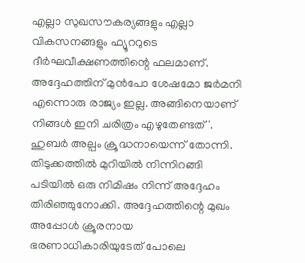എല്ലാ സുഖസൗകര്യങ്ങളും എല്ലാ വികസനങ്ങളും ഫ്യൂററുടെ ദീർഘവീക്ഷണത്തിന്റെ ഫലമാണ്. അദ്ദേഹത്തിന് മുൻപോ ശേഷമോ ജർമനി എന്നൊരു രാജ്യം ഇല്ല. അങ്ങിനെയാണ് നിങ്ങൾ ഇനി ചരിത്രം എഴുതേണ്ടത്'.
ഹുബർ അല്പം ക്രൂദ്ധനായെന്ന് തോന്നി. തിടുക്കത്തിൽ മുറിയിൽ നിന്നിറങ്ങി പടിയിൽ ഒരു നിമിഷം നിന്ന് അദ്ദേഹം തിരിഞ്ഞുനോക്കി. അദ്ദേഹത്തിന്റെ മുഖം അപ്പോൾ ക്രൂരനായ ഭരണാധികാരിയുടേത് പോലെ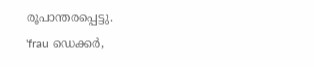രൂപാന്തരപ്പെട്ടു.
'frau ഡെക്കർ,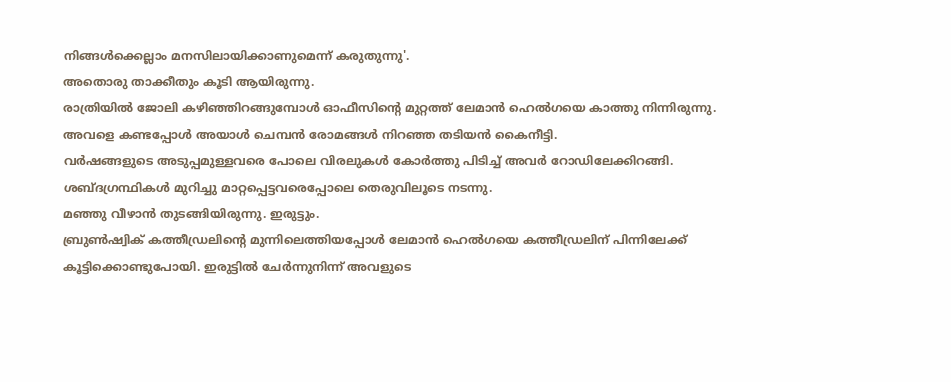നിങ്ങൾക്കെല്ലാം മനസിലായിക്കാണുമെന്ന് കരുതുന്നു'.
അതൊരു താക്കീതും കൂടി ആയിരുന്നു.
രാത്രിയിൽ ജോലി കഴിഞ്ഞിറങ്ങുമ്പോൾ ഓഫീസിന്റെ മുറ്റത്ത് ലേമാൻ ഹെൽഗയെ കാത്തു നിന്നിരുന്നു. അവളെ കണ്ടപ്പോൾ അയാൾ ചെമ്പൻ രോമങ്ങൾ നിറഞ്ഞ തടിയൻ കൈനീട്ടി.
വർഷങ്ങളുടെ അടുപ്പമുള്ളവരെ പോലെ വിരലുകൾ കോർത്തു പിടിച്ച് അവർ റോഡിലേക്കിറങ്ങി.  ശബ്ദഗ്രന്ഥികൾ മുറിച്ചു മാറ്റപ്പെട്ടവരെപ്പോലെ തെരുവിലൂടെ നടന്നു.
മഞ്ഞു വീഴാൻ തുടങ്ങിയിരുന്നു. ഇരുട്ടും.
ബ്രുൺഷ്വിക് കത്തീഡ്രലിന്റെ മുന്നിലെത്തിയപ്പോൾ ലേമാൻ ഹെൽഗയെ കത്തീഡ്രലിന് പിന്നിലേക്ക് കൂട്ടിക്കൊണ്ടുപോയി. ഇരുട്ടിൽ ചേർന്നുനിന്ന് അവളുടെ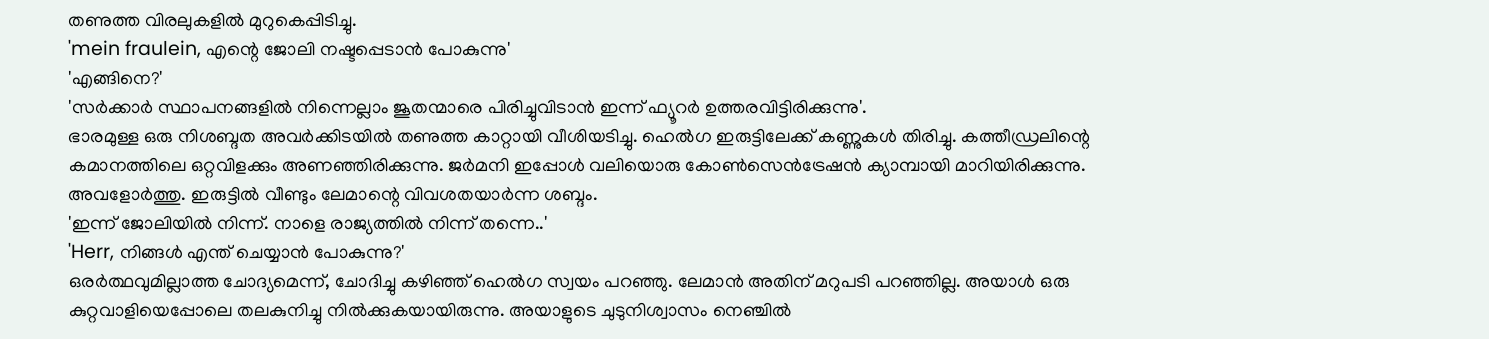തണുത്ത വിരലുകളിൽ മുറുകെപ്പിടിച്ചു.
'mein fraulein, എന്റെ ജോലി നഷ്ടപ്പെടാൻ പോകുന്നു'
'എങ്ങിനെ?'
'സർക്കാർ സ്ഥാപനങ്ങളിൽ നിന്നെല്ലാം ജൂതന്മാരെ പിരിച്ചുവിടാൻ ഇന്ന് ഫ്യൂറർ ഉത്തരവിട്ടിരിക്കുന്നു'.
ഭാരമുള്ള ഒരു നിശബ്ദത അവർക്കിടയിൽ തണുത്ത കാറ്റായി വീശിയടിച്ചു. ഹെൽഗ ഇരുട്ടിലേക്ക് കണ്ണുകൾ തിരിച്ചു. കത്തീഡ്രലിന്റെ കമാനത്തിലെ ഒറ്റവിളക്കും അണഞ്ഞിരിക്കുന്നു. ജർമനി ഇപ്പോൾ വലിയൊരു കോൺസെൻട്രേഷൻ ക്യാമ്പായി മാറിയിരിക്കുന്നു. അവളോർത്തു. ഇരുട്ടിൽ വീണ്ടും ലേമാന്റെ വിവശതയാർന്ന ശബ്ദം.
'ഇന്ന് ജോലിയിൽ നിന്ന്. നാളെ രാജ്യത്തിൽ നിന്ന് തന്നെ..'
'Herr, നിങ്ങൾ എന്ത് ചെയ്യാൻ പോകുന്നു?'
ഒരർത്ഥവുമില്ലാത്ത ചോദ്യമെന്ന്, ചോദിച്ചു കഴിഞ്ഞ് ഹെൽഗ സ്വയം പറഞ്ഞു. ലേമാൻ അതിന് മറുപടി പറഞ്ഞില്ല. അയാൾ ഒരു കുറ്റവാളിയെപ്പോലെ തലകുനിച്ചു നിൽക്കുകയായിരുന്നു. അയാളുടെ ചുടുനിശ്വാസം നെഞ്ചിൽ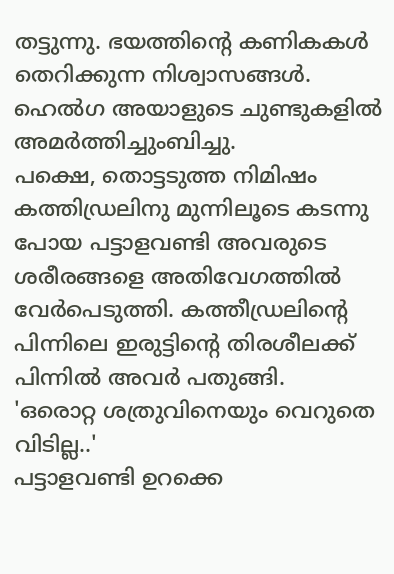തട്ടുന്നു. ഭയത്തിന്റെ കണികകൾ തെറിക്കുന്ന നിശ്വാസങ്ങൾ.
ഹെൽഗ അയാളുടെ ചുണ്ടുകളിൽ അമർത്തിച്ചുംബിച്ചു.
പക്ഷെ, തൊട്ടടുത്ത നിമിഷം കത്തിഡ്രലിനു മുന്നിലൂടെ കടന്നു പോയ പട്ടാളവണ്ടി അവരുടെ ശരീരങ്ങളെ അതിവേഗത്തിൽ വേർപെടുത്തി. കത്തീഡ്രലിന്റെ പിന്നിലെ ഇരുട്ടിന്റെ തിരശീലക്ക് പിന്നിൽ അവർ പതുങ്ങി.
'ഒരൊറ്റ ശത്രുവിനെയും വെറുതെ വിടില്ല..'
പട്ടാളവണ്ടി ഉറക്കെ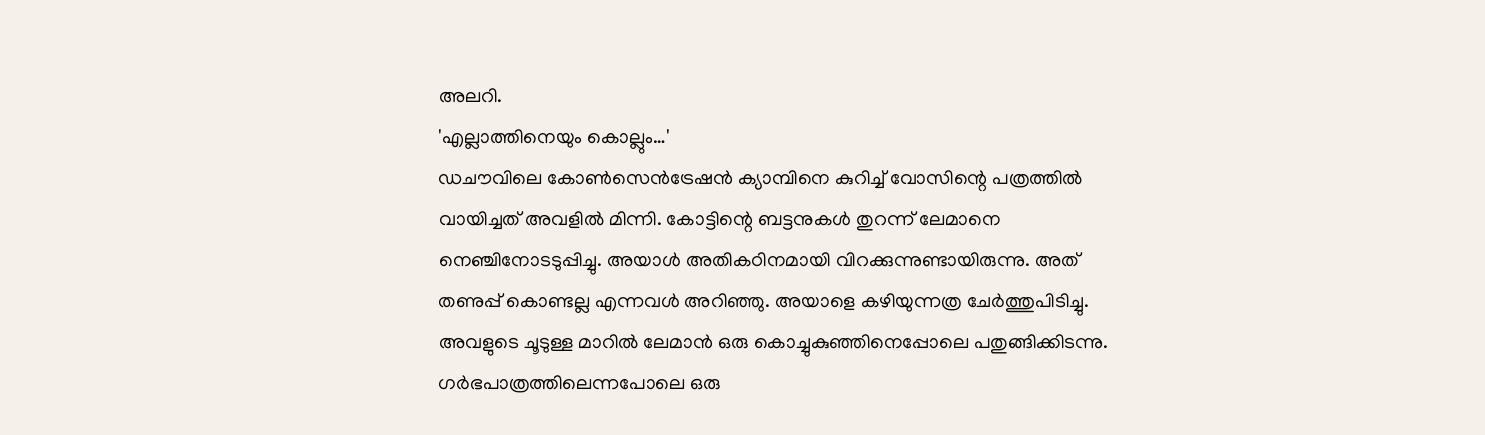അലറി.
'എല്ലാത്തിനെയും കൊല്ലും…'
ഡചൗവിലെ കോൺസെൻട്രേഷൻ ക്യാമ്പിനെ കുറിച്ച് വോസിന്റെ പത്രത്തിൽ വായിച്ചത് അവളിൽ മിന്നി. കോട്ടിന്റെ ബട്ടനുകൾ തുറന്ന് ലേമാനെ നെഞ്ചിനോടടുപ്പിച്ചു. അയാൾ അതികഠിനമായി വിറക്കുന്നുണ്ടായിരുന്നു. അത് തണുപ്പ് കൊണ്ടല്ല എന്നവൾ അറിഞ്ഞു. അയാളെ കഴിയുന്നത്ര ചേർത്തുപിടിച്ചു. അവളുടെ ചൂടുള്ള മാറിൽ ലേമാൻ ഒരു കൊച്ചുകുഞ്ഞിനെപ്പോലെ പതുങ്ങിക്കിടന്നു. ഗർഭപാത്രത്തിലെന്നപോലെ ഒരു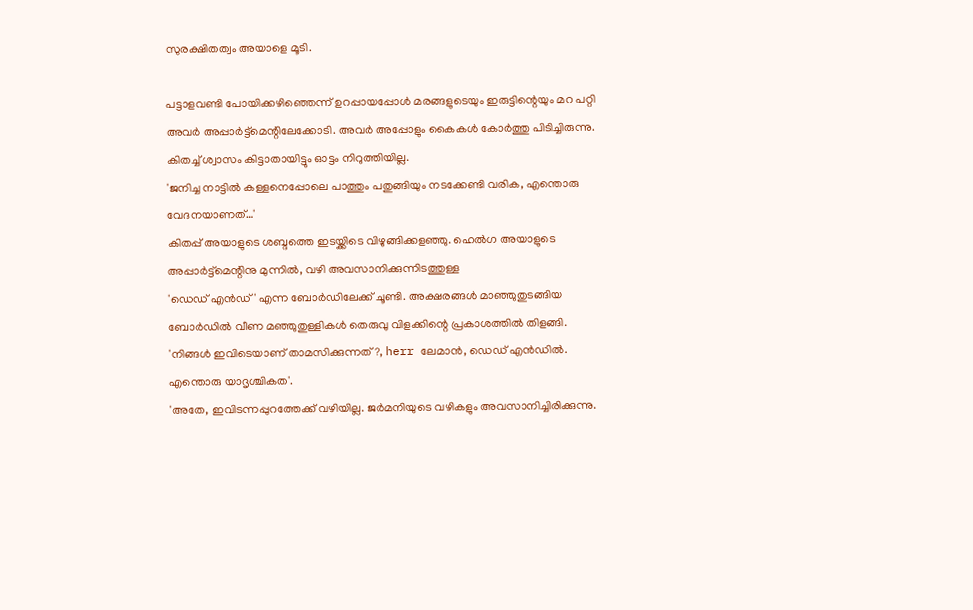സുരക്ഷിതത്വം അയാളെ മൂടി.

പട്ടാളവണ്ടി പോയിക്കഴിഞ്ഞെന്ന് ഉറപ്പായപ്പോൾ മരങ്ങളുടെയും ഇരുട്ടിന്റെയും മറ പറ്റി അവർ അപ്പാർട്ട്മെന്റിലേക്കോടി. അവർ അപ്പോളും കൈകൾ കോർത്തു പിടിച്ചിരുന്നു. കിതച്ച് ശ്വാസം കിട്ടാതായിട്ടും ഓട്ടം നിറുത്തിയില്ല.
'ജനിച്ച നാട്ടിൽ കള്ളനെപ്പോലെ പാത്തും പതുങ്ങിയും നടക്കേണ്ടി വരിക, എന്തൊരു വേദനയാണത്…'
കിതപ്പ് അയാളുടെ ശബ്ദത്തെ ഇടയ്ക്കിടെ വിഴുങ്ങിക്കളഞ്ഞു. ഹെൽഗ അയാളുടെ അപ്പാർട്ട്മെന്റിനു മുന്നിൽ, വഴി അവസാനിക്കുന്നിടത്തുള്ള
'ഡെഡ് എൻഡ്' എന്ന ബോർഡിലേക്ക് ചൂണ്ടി. അക്ഷരങ്ങൾ മാഞ്ഞുതുടങ്ങിയ ബോർഡിൽ വീണ മഞ്ഞുതുള്ളികൾ തെരുവു വിളക്കിന്റെ പ്രകാശത്തിൽ തിളങ്ങി.
'നിങ്ങൾ ഇവിടെയാണ്‌ താമസിക്കുന്നത്?, herr ലേമാൻ, ഡെഡ് എൻഡിൽ. എന്തൊരു യാദൃശ്ചികത'.
'അതേ, ഇവിടന്നപ്പുറത്തേക്ക് വഴിയില്ല. ജർമനിയുടെ വഴികളും അവസാനിച്ചിരിക്കുന്നു.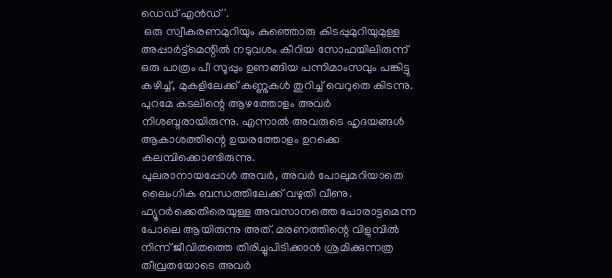ഡെഡ് എൻഡ് '.
 ഒരു സ്വീകരണമുറിയും കുഞ്ഞൊരു കിടപ്പുമുറിയുമുള്ള അപ്പാർട്ട്മെന്റിൽ നടുവശം കീറിയ സോഫയിലിരുന്ന് ഒരു പാത്രം പീ സൂപ്പും ഉണങ്ങിയ പന്നിമാംസവും പങ്കിട്ടു കഴിച്ച്, മുകളിലേക്ക് കണ്ണുകൾ തുറിച്ച് വെറുതെ കിടന്നു. പുറമേ കടലിന്റെ ആഴത്തോളം അവർ നിശബ്ദരായിരുന്നു. എന്നാൽ അവരുടെ ഹൃദയങ്ങൾ ആകാശത്തിന്റെ ഉയരത്തോളം ഉറക്കെ കലമ്പിക്കൊണ്ടിരുന്നു.
പുലരാനായപ്പോൾ അവർ, അവർ പോലുമറിയാതെ ലൈംഗിക ബന്ധത്തിലേക്ക് വഴുതി വീണു. ഫ്യൂറർക്കെതിരെയുള്ള അവസാനത്തെ പോരാട്ടമെന്ന പോലെ ആയിരുന്നു അത്. മരണത്തിന്റെ വിളുമ്പിൽ നിന്ന് ജീവിതത്തെ തിരിച്ചുപിടിക്കാൻ ശ്രമിക്കുന്നത്ര തീവ്രതയോടെ അവർ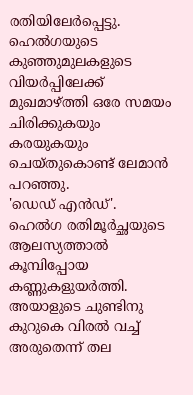രതിയിലേർപ്പെട്ടു. ഹെൽഗയുടെ കുഞ്ഞുമുലകളുടെ വിയർപ്പിലേക്ക് മുഖമാഴ്ത്തി ഒരേ സമയം ചിരിക്കുകയും കരയുകയും ചെയ്തുകൊണ്ട് ലേമാൻ പറഞ്ഞു.
'ഡെഡ് എൻഡ്'.
ഹെൽഗ രതിമൂർച്ഛയുടെ ആലസ്യത്താൽ കൂമ്പിപ്പോയ കണ്ണുകളുയർത്തി. അയാളുടെ ചുണ്ടിനു കുറുകെ വിരൽ വച്ച് അരുതെന്ന് തല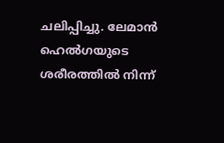ചലിപ്പിച്ചു. ലേമാൻ ഹെൽഗയുടെ ശരീരത്തിൽ നിന്ന്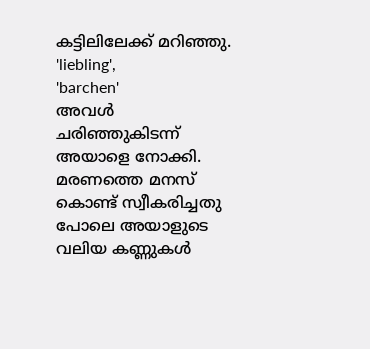കട്ടിലിലേക്ക് മറിഞ്ഞു.
'liebling',
'barchen'
അവൾ ചരിഞ്ഞുകിടന്ന് അയാളെ നോക്കി. മരണത്തെ മനസ് കൊണ്ട് സ്വീകരിച്ചതു പോലെ അയാളുടെ വലിയ കണ്ണുകൾ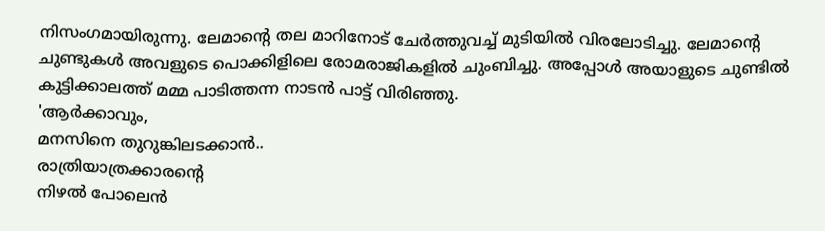നിസംഗമായിരുന്നു. ലേമാന്റെ തല മാറിനോട് ചേർത്തുവച്ച് മുടിയിൽ വിരലോടിച്ചു. ലേമാന്റെ ചുണ്ടുകൾ അവളുടെ പൊക്കിളിലെ രോമരാജികളിൽ ചുംബിച്ചു. അപ്പോൾ അയാളുടെ ചുണ്ടിൽ കുട്ടിക്കാലത്ത് മമ്മ പാടിത്തന്ന നാടൻ പാട്ട് വിരിഞ്ഞു.
'ആർക്കാവും,
മനസിനെ തുറുങ്കിലടക്കാൻ..
രാത്രിയാത്രക്കാരന്റെ
നിഴൽ പോലെൻ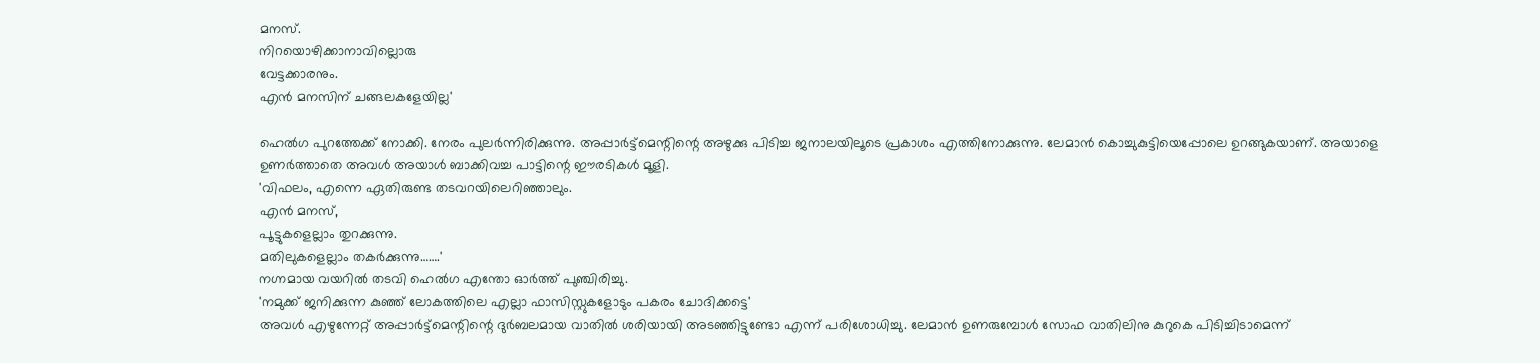മനസ്.
നിറയൊഴിക്കാനാവില്ലൊരു
വേട്ടക്കാരനും.
എൻ മനസിന് ചങ്ങലകളേയില്ല'

ഹെൽഗ പുറത്തേക്ക് നോക്കി. നേരം പുലർന്നിരിക്കുന്നു. അപ്പാർട്ട്മെന്റിന്റെ അഴുക്കു പിടിച്ച ജനാലയിലൂടെ പ്രകാശം എത്തിനോക്കുന്നു. ലേമാൻ കൊച്ചുകുട്ടിയെപ്പോലെ ഉറങ്ങുകയാണ്. അയാളെ ഉണർത്താതെ അവൾ അയാൾ ബാക്കിവച്ച പാട്ടിന്റെ ഈരടികൾ മൂളി.
'വിഫലം, എന്നെ ഏതിരുണ്ട തടവറയിലെറിഞ്ഞാലും.
എൻ മനസ്,
പൂട്ടുകളെല്ലാം തുറക്കുന്നു.
മതിലുകളെല്ലാം തകർക്കുന്നു…….'
നഗ്നമായ വയറിൽ തടവി ഹെൽഗ എന്തോ ഓർത്ത് പുഞ്ചിരിച്ചു.
'നമുക്ക് ജനിക്കുന്ന കുഞ്ഞ് ലോകത്തിലെ എല്ലാ ഫാസിസ്റ്റുകളോടും പകരം ചോദിക്കട്ടെ'
അവൾ എഴുന്നേറ്റ് അപ്പാർട്ട്മെന്റിന്റെ ദുർബലമായ വാതിൽ ശരിയായി അടഞ്ഞിട്ടുണ്ടോ എന്ന് പരിശോധിച്ചു. ലേമാൻ ഉണരുമ്പോൾ സോഫ വാതിലിനു കുറുകെ പിടിച്ചിടാമെന്ന്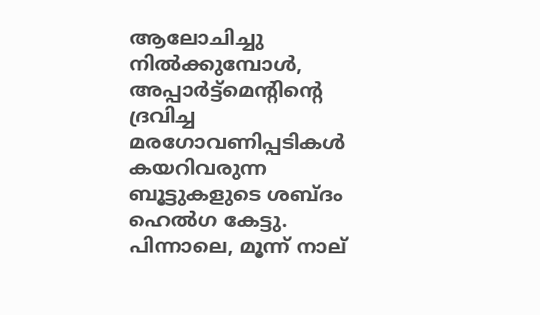ആലോചിച്ചു നിൽക്കുമ്പോൾ, അപ്പാർട്ട്മെന്റിന്റെ ദ്രവിച്ച മരഗോവണിപ്പടികൾ കയറിവരുന്ന ബൂട്ടുകളുടെ ശബ്ദം ഹെൽഗ കേട്ടു.
പിന്നാലെ, മൂന്ന് നാല്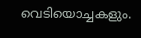വെടിയൊച്ചകളും.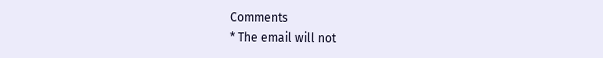Comments
* The email will not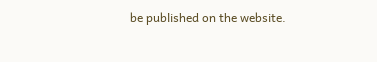be published on the website.